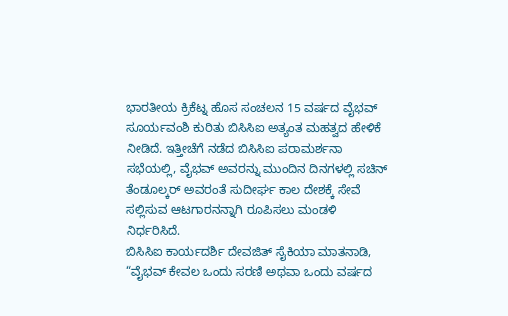ಭಾರತೀಯ ಕ್ರಿಕೆಟ್ನ ಹೊಸ ಸಂಚಲನ 15 ವರ್ಷದ ವೈಭವ್ ಸೂರ್ಯವಂಶಿ ಕುರಿತು ಬಿಸಿಸಿಐ ಅತ್ಯಂತ ಮಹತ್ವದ ಹೇಳಿಕೆ ನೀಡಿದೆ. ಇತ್ತೀಚೆಗೆ ನಡೆದ ಬಿಸಿಸಿಐ ಪರಾಮರ್ಶನಾ ಸಭೆಯಲ್ಲಿ, ವೈಭವ್ ಅವರನ್ನು ಮುಂದಿನ ದಿನಗಳಲ್ಲಿ ಸಚಿನ್ ತೆಂಡೂಲ್ಕರ್ ಅವರಂತೆ ಸುದೀರ್ಘ ಕಾಲ ದೇಶಕ್ಕೆ ಸೇವೆ ಸಲ್ಲಿಸುವ ಆಟಗಾರನನ್ನಾಗಿ ರೂಪಿಸಲು ಮಂಡಳಿ ನಿರ್ಧರಿಸಿದೆ.
ಬಿಸಿಸಿಐ ಕಾರ್ಯದರ್ಶಿ ದೇವಜಿತ್ ಸೈಕಿಯಾ ಮಾತನಾಡಿ, “ವೈಭವ್ ಕೇವಲ ಒಂದು ಸರಣಿ ಅಥವಾ ಒಂದು ವರ್ಷದ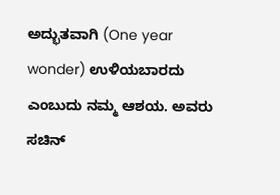ಅದ್ಭುತವಾಗಿ (One year wonder) ಉಳಿಯಬಾರದು ಎಂಬುದು ನಮ್ಮ ಆಶಯ. ಅವರು ಸಚಿನ್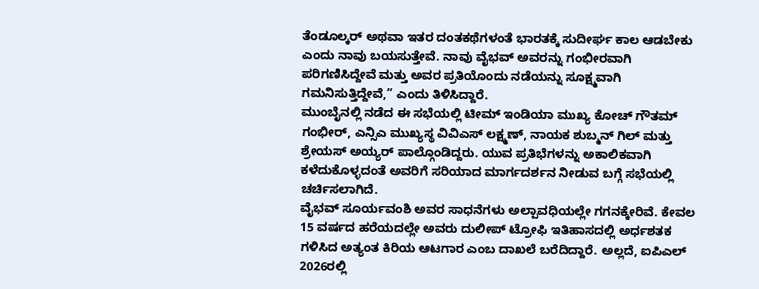ತೆಂಡೂಲ್ಕರ್ ಅಥವಾ ಇತರ ದಂತಕಥೆಗಳಂತೆ ಭಾರತಕ್ಕೆ ಸುದೀರ್ಘ ಕಾಲ ಆಡಬೇಕು ಎಂದು ನಾವು ಬಯಸುತ್ತೇವೆ. ನಾವು ವೈಭವ್ ಅವರನ್ನು ಗಂಭೀರವಾಗಿ ಪರಿಗಣಿಸಿದ್ದೇವೆ ಮತ್ತು ಅವರ ಪ್ರತಿಯೊಂದು ನಡೆಯನ್ನು ಸೂಕ್ಷ್ಮವಾಗಿ ಗಮನಿಸುತ್ತಿದ್ದೇವೆ,” ಎಂದು ತಿಳಿಸಿದ್ದಾರೆ.
ಮುಂಬೈನಲ್ಲಿ ನಡೆದ ಈ ಸಭೆಯಲ್ಲಿ ಟೀಮ್ ಇಂಡಿಯಾ ಮುಖ್ಯ ಕೋಚ್ ಗೌತಮ್ ಗಂಭೀರ್, ಎನ್ಸಿಎ ಮುಖ್ಯಸ್ಥ ವಿವಿಎಸ್ ಲಕ್ಷ್ಮಣ್, ನಾಯಕ ಶುಬ್ಮನ್ ಗಿಲ್ ಮತ್ತು ಶ್ರೇಯಸ್ ಅಯ್ಯರ್ ಪಾಲ್ಗೊಂಡಿದ್ದರು. ಯುವ ಪ್ರತಿಭೆಗಳನ್ನು ಅಕಾಲಿಕವಾಗಿ ಕಳೆದುಕೊಳ್ಳದಂತೆ ಅವರಿಗೆ ಸರಿಯಾದ ಮಾರ್ಗದರ್ಶನ ನೀಡುವ ಬಗ್ಗೆ ಸಭೆಯಲ್ಲಿ ಚರ್ಚಿಸಲಾಗಿದೆ.
ವೈಭವ್ ಸೂರ್ಯವಂಶಿ ಅವರ ಸಾಧನೆಗಳು ಅಲ್ಪಾವಧಿಯಲ್ಲೇ ಗಗನಕ್ಕೇರಿವೆ. ಕೇವಲ 15 ವರ್ಷದ ಹರೆಯದಲ್ಲೇ ಅವರು ದುಲೀಪ್ ಟ್ರೋಫಿ ಇತಿಹಾಸದಲ್ಲಿ ಅರ್ಧಶತಕ ಗಳಿಸಿದ ಅತ್ಯಂತ ಕಿರಿಯ ಆಟಗಾರ ಎಂಬ ದಾಖಲೆ ಬರೆದಿದ್ದಾರೆ. ಅಲ್ಲದೆ, ಐಪಿಎಲ್ 2026ರಲ್ಲಿ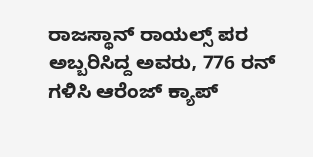ರಾಜಸ್ಥಾನ್ ರಾಯಲ್ಸ್ ಪರ ಅಬ್ಬರಿಸಿದ್ದ ಅವರು, 776 ರನ್ ಗಳಿಸಿ ಆರೆಂಜ್ ಕ್ಯಾಪ್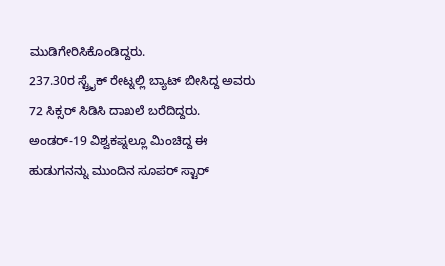ಮುಡಿಗೇರಿಸಿಕೊಂಡಿದ್ದರು.
237.30ರ ಸ್ಟ್ರೈಕ್ ರೇಟ್ನಲ್ಲಿ ಬ್ಯಾಟ್ ಬೀಸಿದ್ದ ಅವರು 72 ಸಿಕ್ಸರ್ ಸಿಡಿಸಿ ದಾಖಲೆ ಬರೆದಿದ್ದರು. ಅಂಡರ್-19 ವಿಶ್ವಕಪ್ನಲ್ಲೂ ಮಿಂಚಿದ್ದ ಈ ಹುಡುಗನನ್ನು ಮುಂದಿನ ಸೂಪರ್ ಸ್ಟಾರ್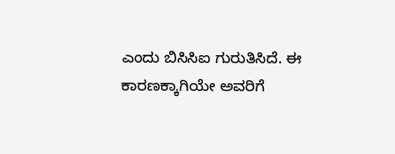ಎಂದು ಬಿಸಿಸಿಐ ಗುರುತಿಸಿದೆ. ಈ ಕಾರಣಕ್ಕಾಗಿಯೇ ಅವರಿಗೆ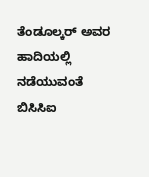ತೆಂಡೂಲ್ಕರ್ ಅವರ ಹಾದಿಯಲ್ಲಿ ನಡೆಯುವಂತೆ ಬಿಸಿಸಿಐ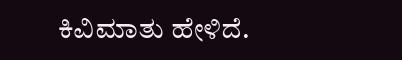ಕಿವಿಮಾತು ಹೇಳಿದೆ.